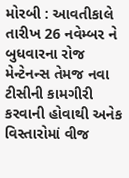મોરબી : આવતીકાલે તારીખ 26 નવેમ્બર ને બુધવારના રોજ મેન્ટેનન્સ તેમજ નવા ટીસીની કામગીરી કરવાની હોવાથી અનેક વિસ્તારોમાં વીજ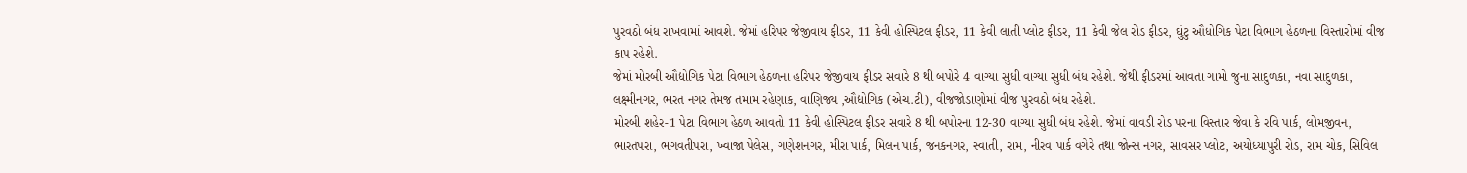પુરવઠો બંધ રાખવામાં આવશે. જેમાં હરિપર જેજીવાય ફીડર, 11 કેવી હોસ્પિટલ ફીડર, 11 કેવી લાતી પ્લોટ ફીડર, 11 કેવી જેલ રોડ ફીડર, ઘુંટુ ઔધોગિક પેટા વિભાગ હેઠળના વિસ્તારોમાં વીજ કાપ રહેશે.
જેમાં મોરબી ઔદ્યોગિક પેટા વિભાગ હેઠળના હરિપર જેજીવાય ફીડર સવારે 8 થી બપોરે 4 વાગ્યા સુધી વાગ્યા સુધી બંધ રહેશે. જેથી ફીડરમાં આવતા ગામો જુના સાદુળકા, નવા સાદુળકા, લક્ષ્મીનગર, ભરત નગર તેમજ તમામ રહેણાક, વાણિજ્ય ,ઔદ્યોગિક (એચ.ટી), વીજજોડાણોમાં વીજ પુરવઠો બંધ રહેશે.
મોરબી શહેર-1 પેટા વિભાગ હેઠળ આવતો 11 કેવી હોસ્પિટલ ફીડર સવારે 8 થી બપોરના 12-30 વાગ્યા સુધી બંધ રહેશે. જેમાં વાવડી રોડ પરના વિસ્તાર જેવા કે રવિ પાર્ક, લોમજીવન, ભારતપરા, ભગવતીપરા, ખ્વાજા પેલેસ, ગણેશનગર, મીરા પાર્ક, મિલન પાર્ક, જનકનગર, સ્વાતી, રામ, નીરવ પાર્ક વગેરે તથા જોન્સ નગર, સાવસર પ્લોટ, અયોધ્યાપુરી રોડ, રામ ચોક, સિવિલ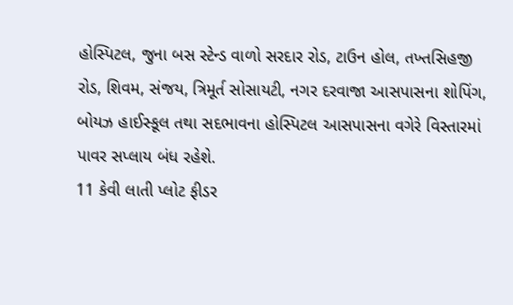હોસ્પિટલ, જુના બસ સ્ટેન્ડ વાળો સરદાર રોડ, ટાઉન હોલ, તખ્તસિહજી રોડ, શિવમ, સંજય, ત્રિમૂર્ત સોસાયટી, નગર દરવાજા આસપાસના શોપિંગ, બોયઝ હાઈસ્કૂલ તથા સદભાવના હોસ્પિટલ આસપાસના વગેરે વિસ્તારમાં પાવર સપ્લાય બંધ રહેશે.
11 કેવી લાતી પ્લોટ ફીડર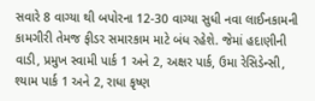સવારે 8 વાગ્યા થી બપોરના 12-30 વાગ્યા સુધી નવા લાઈનકામની કામગીરી તેમજ ફીડર સમારકામ માટે બંધ રહેશે. જેમાં હદાણીની વાડી, પ્રમુખ સ્વામી પાર્ક 1 અને 2, અક્ષર પાર્ક, ઉમા રેસિડેન્સી, શ્યામ પાર્ક 1 અને 2, રાધા કૃષ્ણ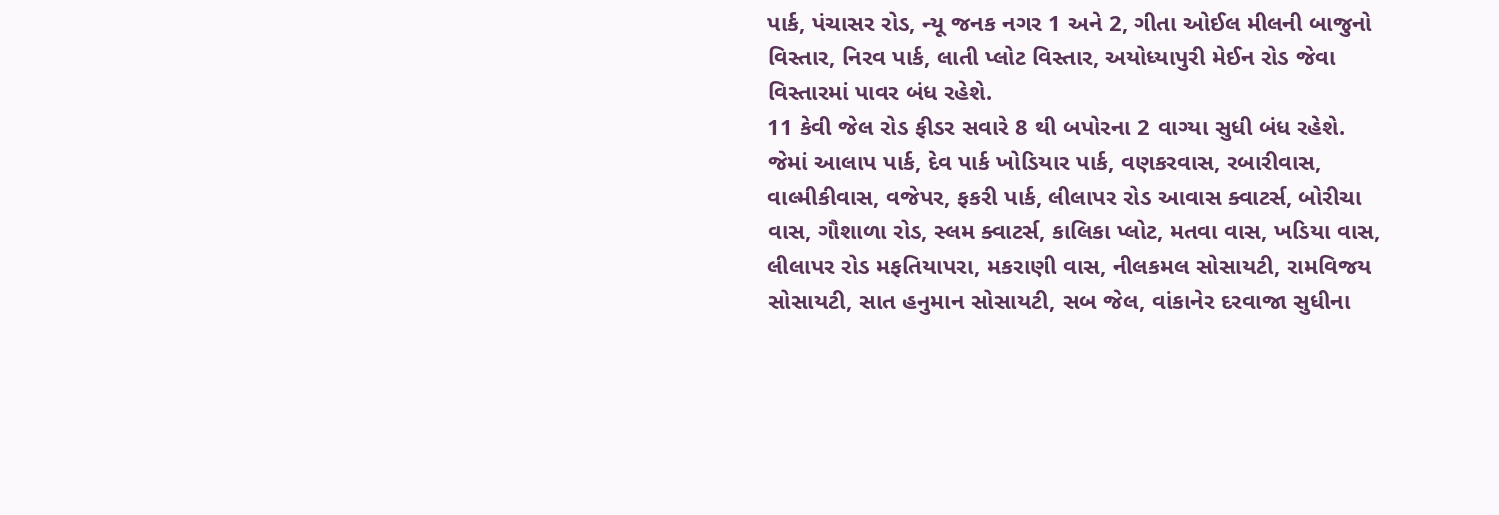પાર્ક, પંચાસર રોડ, ન્યૂ જનક નગર 1 અને 2, ગીતા ઓઈલ મીલની બાજુનો વિસ્તાર, નિરવ પાર્ક, લાતી પ્લોટ વિસ્તાર, અયોધ્યાપુરી મેઈન રોડ જેવા વિસ્તારમાં પાવર બંધ રહેશે.
11 કેવી જેલ રોડ ફીડર સવારે 8 થી બપોરના 2 વાગ્યા સુધી બંધ રહેશે. જેમાં આલાપ પાર્ક, દેવ પાર્ક ખોડિયાર પાર્ક, વણકરવાસ, રબારીવાસ, વાલ્મીકીવાસ, વજેપર, ફકરી પાર્ક, લીલાપર રોડ આવાસ ક્વાટર્સ, બોરીચા વાસ, ગૌશાળા રોડ, સ્લમ ક્વાટર્સ, કાલિકા પ્લોટ, મતવા વાસ, ખડિયા વાસ, લીલાપર રોડ મફતિયાપરા, મકરાણી વાસ, નીલકમલ સોસાયટી, રામવિજય સોસાયટી, સાત હનુમાન સોસાયટી, સબ જેલ, વાંકાનેર દરવાજા સુધીના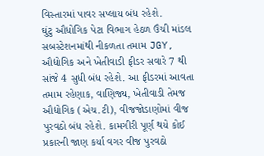વિસ્તારમાં પાવર સપ્લાય બંધ રહેશે.
ઘુંટુ ઔધોગિક પેટા વિભાગ હેઠળ ઉંચી માંડલ સબસ્ટેશનમાંથી નીકળતા તમામ JGY, ઔદ્યોગિક અને ખેતીવાડી ફીડર સવારે 7 થી સાંજે 4 સુધી બંધ રહેશે. આ ફીડરમાં આવતા તમામ રહેણાક, વાણિજ્ય, ખેતીવાડી તેમજ ઔદ્યોગિક (એચ.ટી), વીજજોડાણોમાં વીજ પુરવઠો બંધ રહેશે. કામગીરી પૂર્ણ થયે કોઈ પ્રકારની જાણ કર્યા વગર વીજ પુરવઠો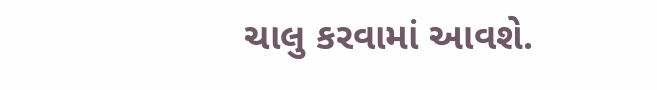ચાલુ કરવામાં આવશે.